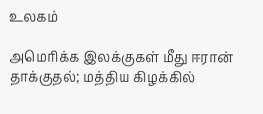உலகம்

அமெரிக்க இலக்குகள் மீது ஈரான் தாக்குதல்; மத்திய கிழக்கில்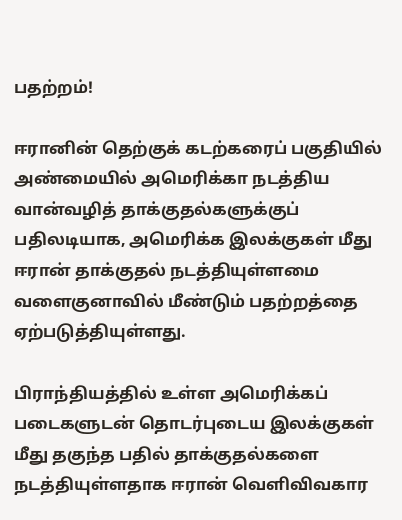பதற்றம்!

ஈரானின் தெற்குக் கடற்கரைப் பகுதியில் அண்மையில் அமெரிக்கா நடத்திய வான்வழித் தாக்குதல்களுக்குப் பதிலடியாக, அமெரிக்க இலக்குகள் மீது ஈரான் தாக்குதல் நடத்தியுள்ளமை வளைகுனாவில் மீண்டும் பதற்றத்தை ஏற்படுத்தியுள்ளது.

பிராந்தியத்தில் உள்ள அமெரிக்கப் படைகளுடன் தொடர்புடைய இலக்குகள் மீது தகுந்த பதில் தாக்குதல்களை நடத்தியுள்ளதாக ஈரான் வெளிவிவகார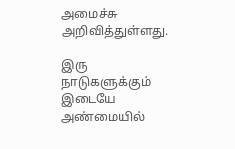அமைச்சு அறிவித்துள்ளது.

இரு நாடுகளுக்கும் இடையே அண்மையில்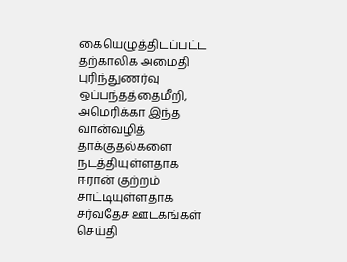கையெழுத்திடப்பட்ட தற்காலிக அமைதி புரிந்துணர்வு ஒப்பந்தத்தைமீறி, அமெரிக்கா இந்த வான்வழித் தாக்குதல்களை நடத்தியுள்ளதாக ஈரான் குற்றம் சாட்டியுள்ளதாக சர்வதேச ஊடகங்கள் செய்தி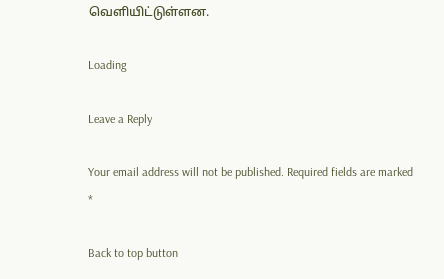வெளியிட்டுள்ளன.

Loading

Leave a Reply

Your email address will not be published. Required fields are marked *

Back to top button